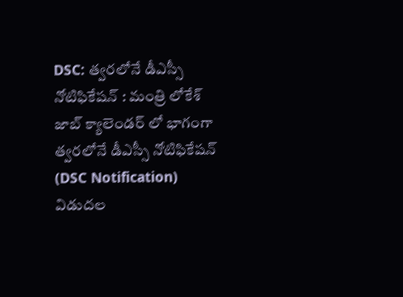DSC: త్వరలోనే డీఎస్సీ నోటిఫికేషన్ : మంత్రి లోకేశ్
జాబ్ క్యాలెండర్ లో భాగంగా త్వరలోనే డీఎస్సీ నోటిఫికేషన్ (DSC Notification) విడుదల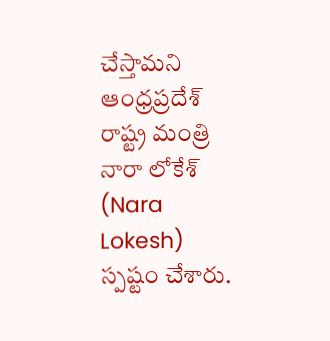చేస్తామని ఆంధ్రప్రదేశ్ రాష్ట్ర మంత్రి నారా లోకేశ్ (Nara Lokesh) స్పష్టం చేశారు.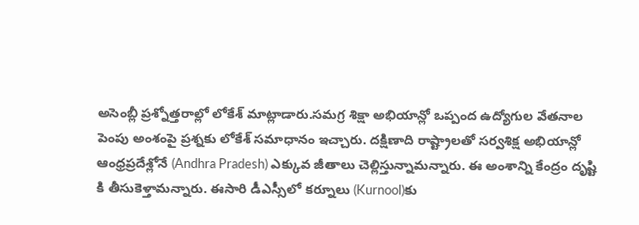అసెంబ్లీ ప్రశ్నోత్తరాల్లో లోకేశ్ మాట్లాడారు.సమగ్ర శిక్షా అభియాన్లో ఒప్పంద ఉద్యోగుల వేతనాల పెంపు అంశంపై ప్రశ్నకు లోకేశ్ సమాధానం ఇచ్చారు. దక్షిణాది రాష్ట్రాలతో సర్వశిక్ష అభియాన్లో ఆంధ్రప్రదేశ్లోనే (Andhra Pradesh) ఎక్కువ జీతాలు చెల్లిస్తున్నామన్నారు. ఈ అంశాన్ని కేంద్రం దృష్టి కి తీసుకెళ్తామన్నారు. ఈసారి డీఎస్సీలో కర్నూలు (Kurnool)కు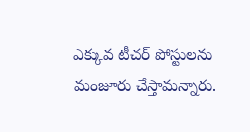ఎక్కువ టీచర్ పోస్టులను మంజూరు చేస్తామన్నారు.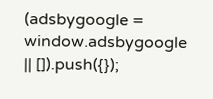(adsbygoogle = window.adsbygoogle || []).push({});